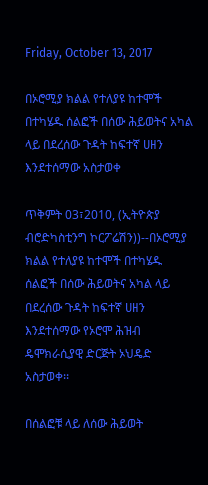Friday, October 13, 2017

በኦሮሚያ ክልል የተለያዩ ከተሞች በተካሄዱ ሰልፎች በሰው ሕይወትና አካል ላይ በደረሰው ጉዳት ከፍተኛ ሀዘን እንደተሰማው አስታወቀ

ጥቅምት 03፣2010, (ኢትዮጵያ ብሮድካስቲንግ ኮርፖሬሽን))--በኦሮሚያ ክልል የተለያዩ ከተሞች በተካሄዱ ሰልፎች በሰው ሕይወትና አካል ላይ በደረሰው ጉዳት ከፍተኛ ሀዘን እንደተሰማው የኦሮሞ ሕዝብ ዴሞክራሲያዊ ድርጅት ኦህዴድ አስታወቀ፡፡

በሰልፎቹ ላይ ለሰው ሕይወት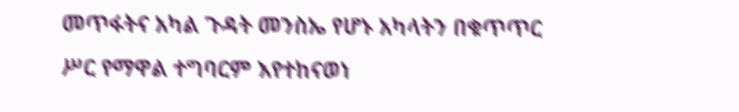መጥፋትና አካል ጉዳት መንስኤ የሆኑ አካላትን በቁጥጥር ሥር የማዋል ተግባርም እየተከናወነ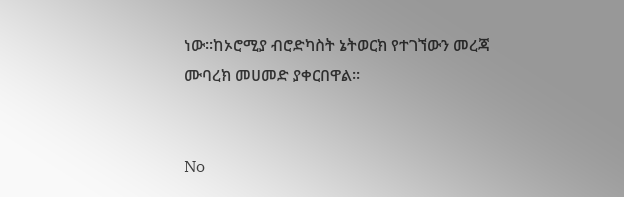ነው፡፡ከኦሮሚያ ብሮድካስት ኔትወርክ የተገኘውን መረጃ ሙባረክ መሀመድ ያቀርበዋል፡፡


No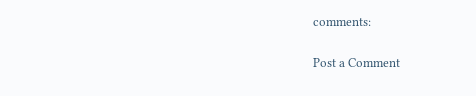comments:

Post a Comment